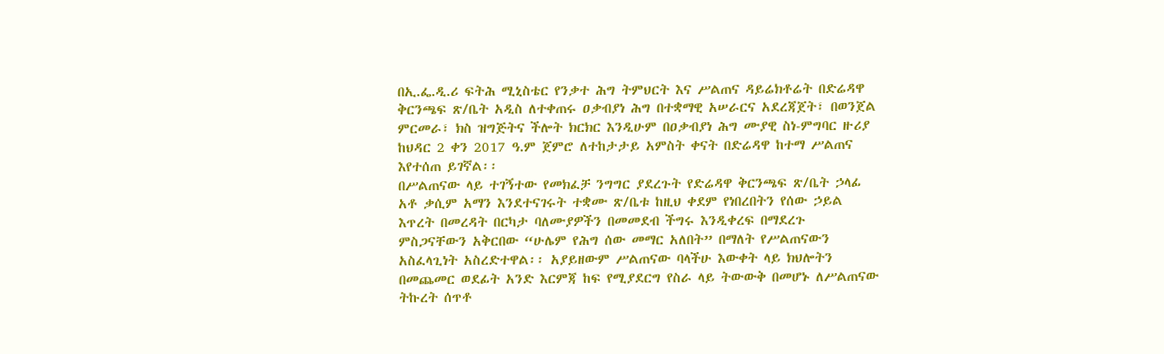በኢ.ፌ.ዲ.ሪ ፍትሕ ሚኒስቴር የንቃተ ሕግ ትምህርት እና ሥልጠና ዳይሬክቶሬት በድሬዳዋ ቅርንጫፍ ጽ/ቤት አዲስ ለተቀጠሩ ዐቃብያነ ሕግ በተቋማዊ አሠራርና አደረጃጀት፣ በወንጀል ምርመራ፣ ክስ ዝግጅትና ችሎት ክርክር እንዲሁም በዐቃብያነ ሕግ ሙያዊ ስነ-ምግባር ዙሪያ ከህዳር 2 ቀን 2017 ዓ.ም ጀምሮ ለተከታታይ አምስት ቀናት በድሬዳዋ ከተማ ሥልጠና እየተሰጠ ይገኛል፡፡
በሥልጠናው ላይ ተገኝተው የመክፈቻ ንግግር ያደረጉት የድሬዳዋ ቅርንጫፍ ጽ/ቤት ኃላፊ አቶ ቃሲም አማን እንደተናገሩት ተቋሙ ጽ/ቤቱ ከዚህ ቀደም የነበረበትን የሰው ኃይል እጥረት በመረዳት በርካታ ባለሙያዎችን በመመደብ ችግሩ እንዲቀረፍ በማደረጉ ምስጋናቸውን አቅርበው “ሁሌም የሕግ ሰው መማር አለበት” በማለት የሥልጠናውን አስፈላጊነት አስረድተዋል፡፡ አያይዘውም ሥልጠናው ባላችሁ እውቀት ላይ ክህሎትን በመጨመር ወደፊት አንድ እርምጃ ከፍ የሚያደርግ የስራ ላይ ትውውቅ በመሆኑ ለሥልጠናው ትኩረት ሰጥቶ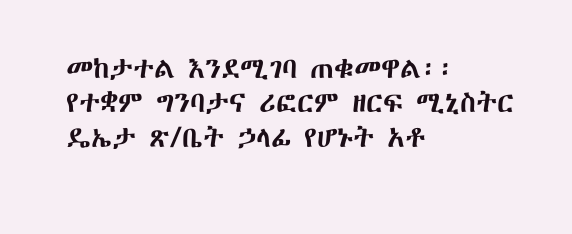መከታተል እንደሚገባ ጠቁመዋል፡፡
የተቋም ግንባታና ሪፎርም ዘርፍ ሚኒስትር ዴኤታ ጽ/ቤት ኃላፊ የሆኑት አቶ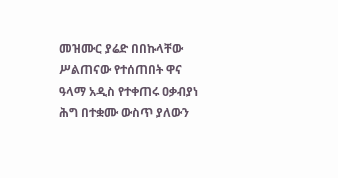መዝሙር ያሬድ በበኩላቸው ሥልጠናው የተሰጠበት ዋና ዓላማ አዲስ የተቀጠሩ ዐቃብያነ ሕግ በተቋሙ ውስጥ ያለውን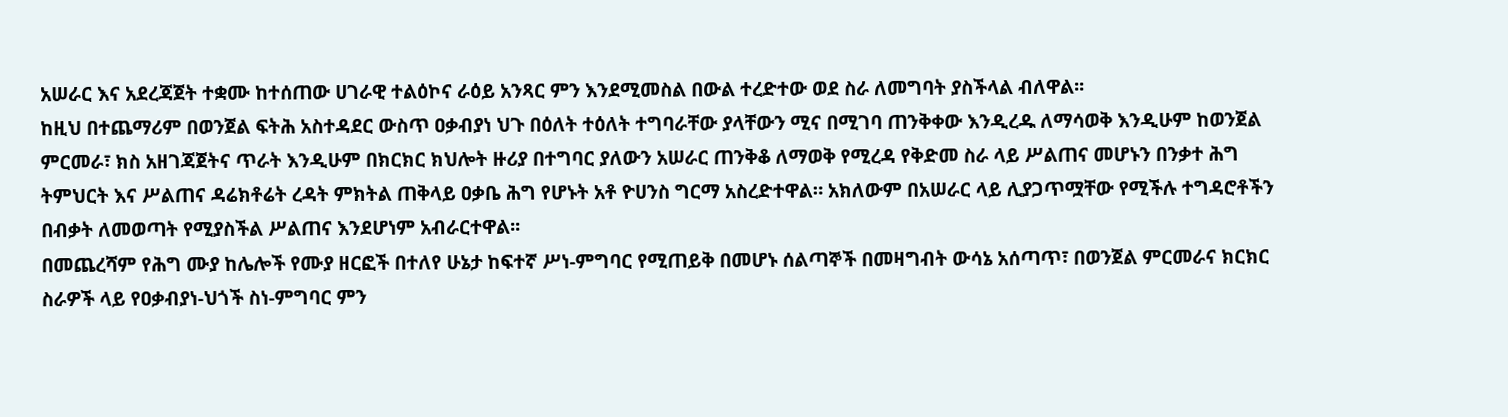አሠራር እና አደረጃጀት ተቋሙ ከተሰጠው ሀገራዊ ተልዕኮና ራዕይ አንጻር ምን እንደሚመስል በውል ተረድተው ወደ ስራ ለመግባት ያስችላል ብለዋል፡፡
ከዚህ በተጨማሪም በወንጀል ፍትሕ አስተዳደር ውስጥ ዐቃብያነ ህጉ በዕለት ተዕለት ተግባራቸው ያላቸውን ሚና በሚገባ ጠንቅቀው እንዲረዱ ለማሳወቅ እንዲሁም ከወንጀል ምርመራ፣ ክስ አዘገጃጀትና ጥራት እንዲሁም በክርክር ክህሎት ዙሪያ በተግባር ያለውን አሠራር ጠንቅቆ ለማወቅ የሚረዳ የቅድመ ስራ ላይ ሥልጠና መሆኑን በንቃተ ሕግ ትምህርት እና ሥልጠና ዳሬክቶሬት ረዳት ምክትል ጠቅላይ ዐቃቤ ሕግ የሆኑት አቶ ዮሀንስ ግርማ አስረድተዋል። አክለውም በአሠራር ላይ ሊያጋጥሟቸው የሚችሉ ተግዳሮቶችን በብቃት ለመወጣት የሚያስችል ሥልጠና እንደሆነም አብራርተዋል፡፡
በመጨረሻም የሕግ ሙያ ከሌሎች የሙያ ዘርፎች በተለየ ሁኔታ ከፍተኛ ሥነ-ምግባር የሚጠይቅ በመሆኑ ሰልጣኞች በመዛግብት ውሳኔ አሰጣጥ፣ በወንጀል ምርመራና ክርክር ስራዎች ላይ የዐቃብያነ-ህጎች ስነ-ምግባር ምን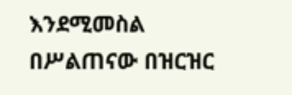እንደሚመስል በሥልጠናው በዝርዝር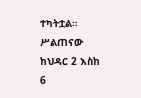ተካትቷል። ሥልጠናው ከህዳር 2 እስከ 6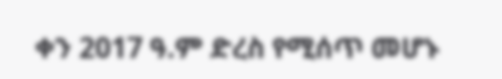ቀን 2017 ዓ.ም ድረስ የሚሰጥ መሆኑ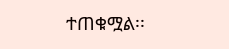ተጠቁሟል፡፡